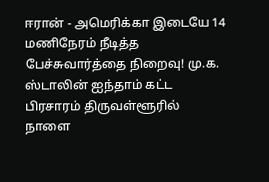ஈரான் - அமெரிக்கா இடையே 14 மணிநேரம் நீடித்த பேச்சுவார்த்தை நிறைவு! மு.க. ஸ்டாலின் ஐந்தாம் கட்ட பிரசாரம் திருவள்ளூரில் நாளை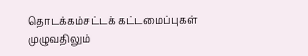தொடக்கம்சட்டக் கட்டமைப்புகள் முழுவதிலும்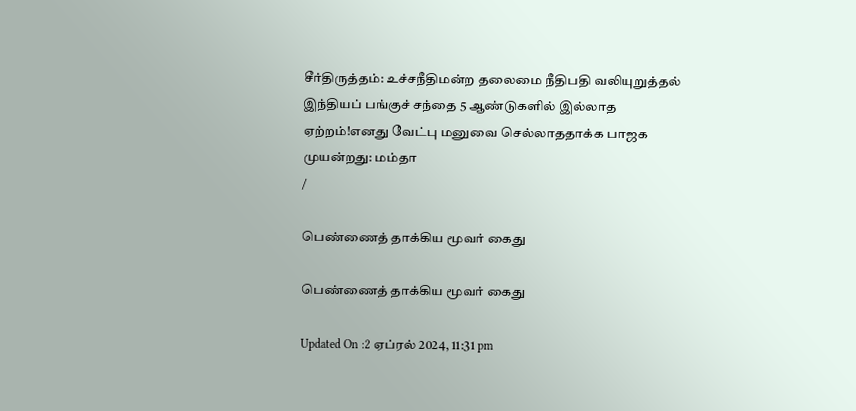சீர்திருத்தம்: உச்சநீதிமன்ற தலைமை நீதிபதி வலியுறுத்தல் இந்தியப் பங்குச் சந்தை 5 ஆண்டுகளில் இல்லாத ஏற்றம்!எனது வேட்பு மனுவை செல்லாததாக்க பாஜக முயன்றது: மம்தா
/

பெண்ணைத் தாக்கிய மூவர் கைது

பெண்ணைத் தாக்கிய மூவர் கைது

Updated On :2 ஏப்ரல் 2024, 11:31 pm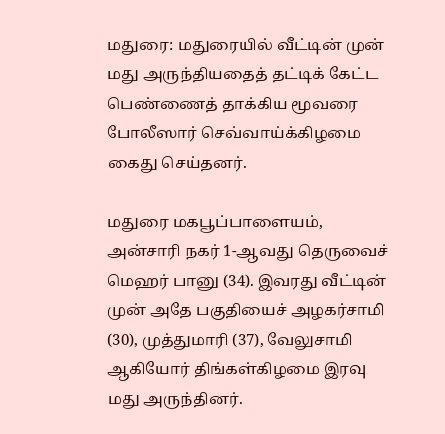மதுரை: மதுரையில் வீட்டின் முன் மது அருந்தியதைத் தட்டிக் கேட்ட பெண்ணைத் தாக்கிய மூவரை போலீஸார் செவ்வாய்க்கிழமை கைது செய்தனர்.

மதுரை மகபூப்பாளையம், அன்சாரி நகர் 1-ஆவது தெருவைச் மெஹர் பானு (34). இவரது வீட்டின் முன் அதே பகுதியைச் அழகர்சாமி (30), முத்துமாரி (37), வேலுசாமி ஆகியோர் திங்கள்கிழமை இரவு மது அருந்தினர்.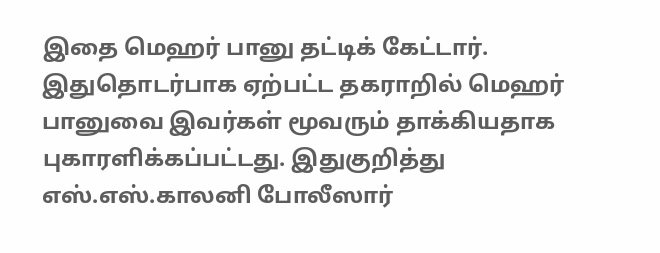இதை மெஹர் பானு தட்டிக் கேட்டார். இதுதொடர்பாக ஏற்பட்ட தகராறில் மெஹர் பானுவை இவர்கள் மூவரும் தாக்கியதாக புகாரளிக்கப்பட்டது. இதுகுறித்து எஸ்.எஸ்.காலனி போலீஸார்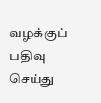வழக்குப் பதிவு செய்து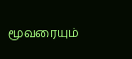மூவரையும்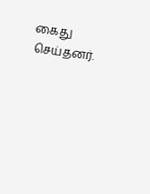கைது செய்தனர்.